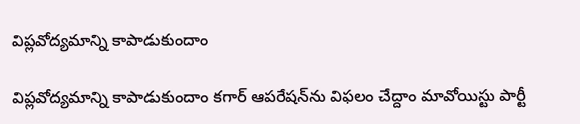విప్లవోద్య‌మాన్ని కాపాడుకుందాం

విప్లవోద్య‌మాన్ని కాపాడుకుందాం క‌గార్ ఆప‌రేష‌న్‌ను విఫ‌లం చేద్దాం మావోయిస్టు పార్టీ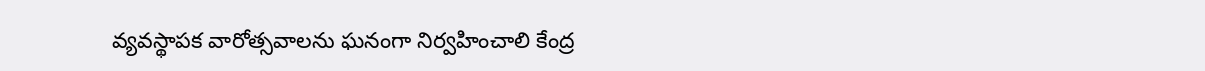వ్య‌వ‌స్థాప‌క వారోత్స‌వాల‌ను ఘ‌నంగా నిర్వ‌హించాలి కేంద్ర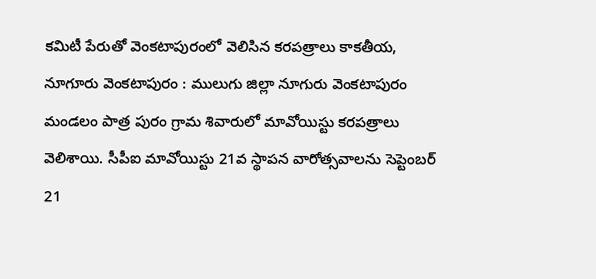క‌మిటీ పేరుతో వెంక‌టాపురంలో వెలిసిన క‌రప‌త్రాలు కాకతీయ, నూగూరు వెంకటాపురం : ములుగు జిల్లా నూగురు వెంక‌టాపురం మండ‌లం పాత్ర పురం గ్రామ శివారులో మావోయిస్టు కరపత్రాలు వెలిశాయి. సీపీఐ మావోయిస్టు 21వ స్థాపన వారోత్సవాలను సెప్టెంబర్ 21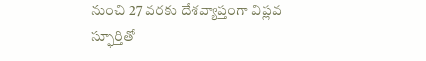నుంచి 27 వరకు దేశవ్యాప్తంగా విప్లవ స్ఫూర్తితో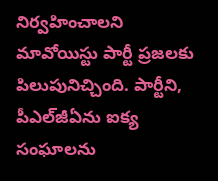నిర్వహించాలని మావోయిస్టు పార్టీ ప్ర‌జ‌ల‌కు పిలుపునిచ్చింది. పార్టీని, పీఎల్‌జీఏను ఐక్య సంఘాలను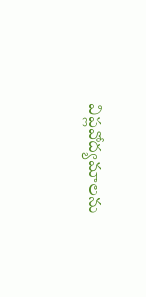విప్లవోద్యమాలను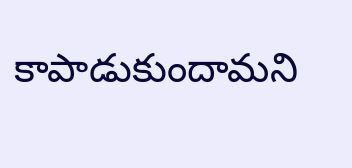కాపాడుకుందామ‌ని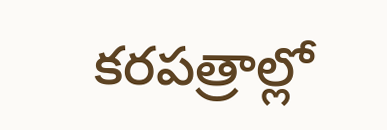క‌ర‌ప‌త్రాల్లో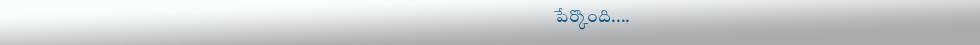పేర్కొంది....